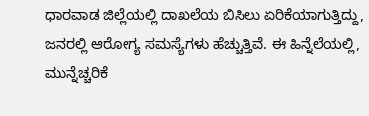ಧಾರವಾಡ ಜಿಲ್ಲೆಯಲ್ಲಿ ದಾಖಲೆಯ ಬಿಸಿಲು ಏರಿಕೆಯಾಗುತ್ತಿದ್ದು, ಜನರಲ್ಲಿ ಆರೋಗ್ಯ ಸಮಸ್ಯೆಗಳು ಹೆಚ್ಚುತ್ತಿವೆ. ಈ ಹಿನ್ನೆಲೆಯಲ್ಲಿ, ಮುನ್ನೆಚ್ಚರಿಕೆ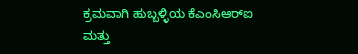ಕ್ರಮವಾಗಿ ಹುಬ್ಬಳ್ಳಿಯ ಕೆಎಂಸಿಆರ್‌ಐ ಮತ್ತು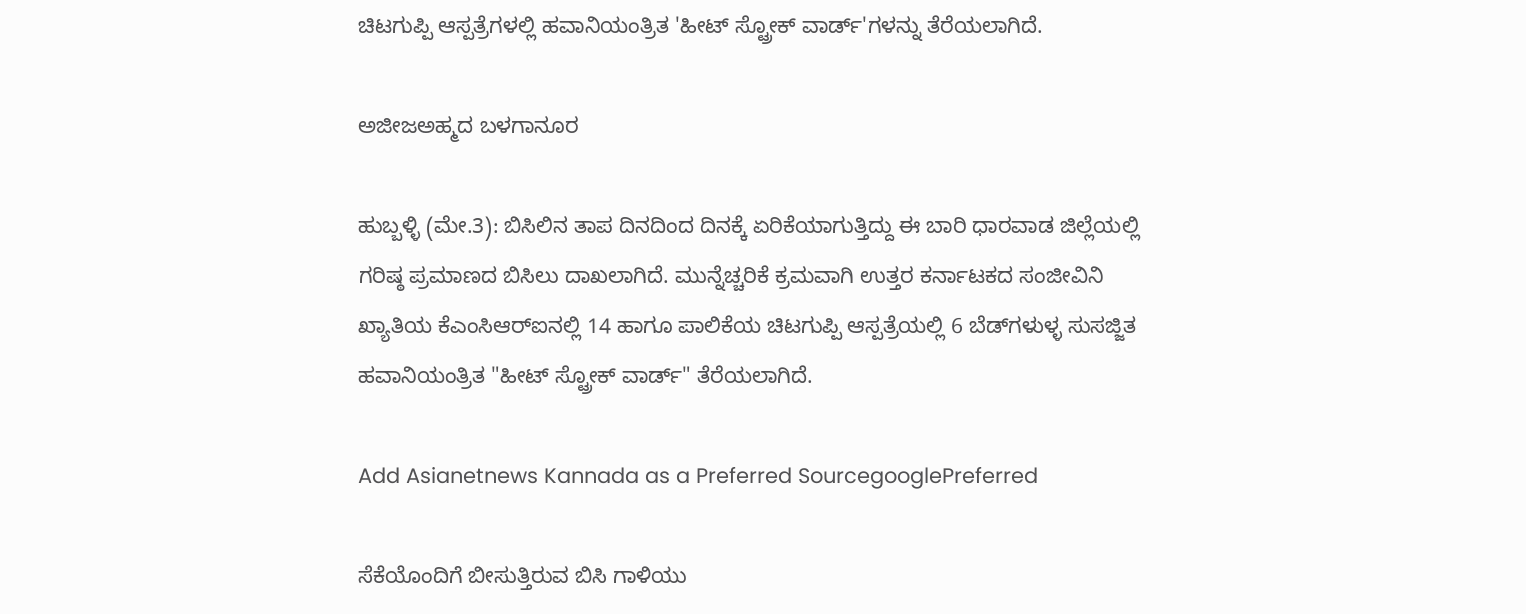ಚಿಟಗುಪ್ಪಿ ಆಸ್ಪತ್ರೆಗಳಲ್ಲಿ ಹವಾನಿಯಂತ್ರಿತ 'ಹೀಟ್‌ ಸ್ಟ್ರೋಕ್‌ ವಾರ್ಡ್‌'ಗಳನ್ನು ತೆರೆಯಲಾಗಿದೆ.

ಅಜೀಜಅಹ್ಮದ ಬಳಗಾನೂರ

ಹುಬ್ಬಳ್ಳಿ (ಮೇ.3): ಬಿಸಿಲಿನ ತಾಪ ದಿನದಿಂದ ದಿನಕ್ಕೆ ಏರಿಕೆಯಾಗುತ್ತಿದ್ದು ಈ ಬಾರಿ ಧಾರವಾಡ ಜಿಲ್ಲೆಯಲ್ಲಿ ಗರಿಷ್ಠ ಪ್ರಮಾಣದ ಬಿಸಿಲು ದಾಖಲಾಗಿದೆ. ಮುನ್ನೆಚ್ಚರಿಕೆ ಕ್ರಮವಾಗಿ ಉತ್ತರ ಕರ್ನಾಟಕದ ಸಂಜೀವಿನಿ ಖ್ಯಾತಿಯ ಕೆಎಂಸಿಆರ್‌ಐನಲ್ಲಿ 14 ಹಾಗೂ ಪಾಲಿಕೆಯ ಚಿಟಗುಪ್ಪಿ ಆಸ್ಪತ್ರೆಯಲ್ಲಿ 6 ಬೆಡ್‌ಗಳುಳ್ಳ ಸುಸಜ್ಜಿತ ಹವಾನಿಯಂತ್ರಿತ "ಹೀಟ್‌ ಸ್ಟ್ರೋಕ್‌ ವಾರ್ಡ್‌" ತೆರೆಯಲಾಗಿದೆ.

Add Asianetnews Kannada as a Preferred SourcegooglePreferred

ಸೆಕೆಯೊಂದಿಗೆ ಬೀಸುತ್ತಿರುವ ಬಿಸಿ ಗಾಳಿಯು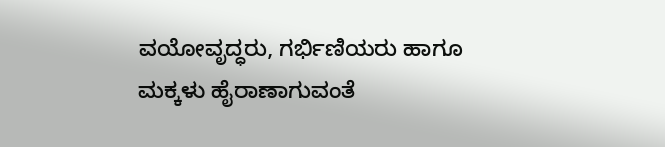ವಯೋವೃದ್ಧರು, ಗರ್ಭಿಣಿಯರು ಹಾಗೂ ಮಕ್ಕಳು ಹೈರಾಣಾಗುವಂತೆ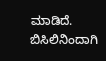ಮಾಡಿದೆ. ಬಿಸಿಲಿನಿಂದಾಗಿ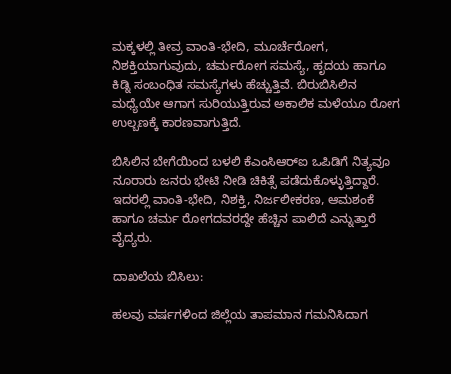ಮಕ್ಕಳಲ್ಲಿ ತೀವ್ರ ವಾಂತಿ-ಭೇದಿ, ಮೂರ್ಚೆರೋಗ, ನಿಶಕ್ತಿಯಾಗುವುದು, ಚರ್ಮರೋಗ ಸಮಸ್ಯೆ, ಹೃದಯ ಹಾಗೂ ಕಿಡ್ನಿ ಸಂಬಂಧಿತ ಸಮಸ್ಯೆಗಳು ಹೆಚ್ಚುತ್ತಿವೆ. ಬಿರುಬಿಸಿಲಿನ ಮಧ್ಯೆಯೇ ಆಗಾಗ ಸುರಿಯುತ್ತಿರುವ ಅಕಾಲಿಕ ಮಳೆಯೂ ರೋಗ ಉಲ್ಬಣಕ್ಕೆ ಕಾರಣವಾಗುತ್ತಿದೆ.

ಬಿಸಿಲಿನ ಬೇಗೆಯಿಂದ ಬಳಲಿ ಕೆಎಂಸಿಆರ್‌ಐ ಒಪಿಡಿಗೆ ನಿತ್ಯವೂ ನೂರಾರು ಜನರು ಭೇಟಿ ನೀಡಿ ಚಿಕಿತ್ಸೆ ಪಡೆದುಕೊಳ್ಳುತ್ತಿದ್ದಾರೆ. ಇದರಲ್ಲಿ ವಾಂತಿ-ಭೇದಿ, ನಿಶಕ್ತಿ, ನಿರ್ಜಲೀಕರಣ, ಆಮಶಂಕೆ ಹಾಗೂ ಚರ್ಮ ರೋಗದವರದ್ದೇ ಹೆಚ್ಚಿನ ಪಾಲಿದೆ ಎನ್ನುತ್ತಾರೆ ವೈದ್ಯರು.

ದಾಖಲೆಯ ಬಿಸಿಲು:

ಹಲವು ವರ್ಷಗಳಿಂದ ಜಿಲ್ಲೆಯ ತಾಪಮಾನ ಗಮನಿಸಿದಾಗ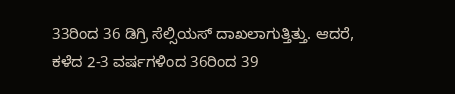33ರಿಂದ 36 ಡಿಗ್ರಿ ಸೆಲ್ಸಿಯಸ್ ದಾಖಲಾಗುತ್ತಿತ್ತು. ಆದರೆ, ಕಳೆದ 2-3 ವರ್ಷಗಳಿಂದ 36ರಿಂದ 39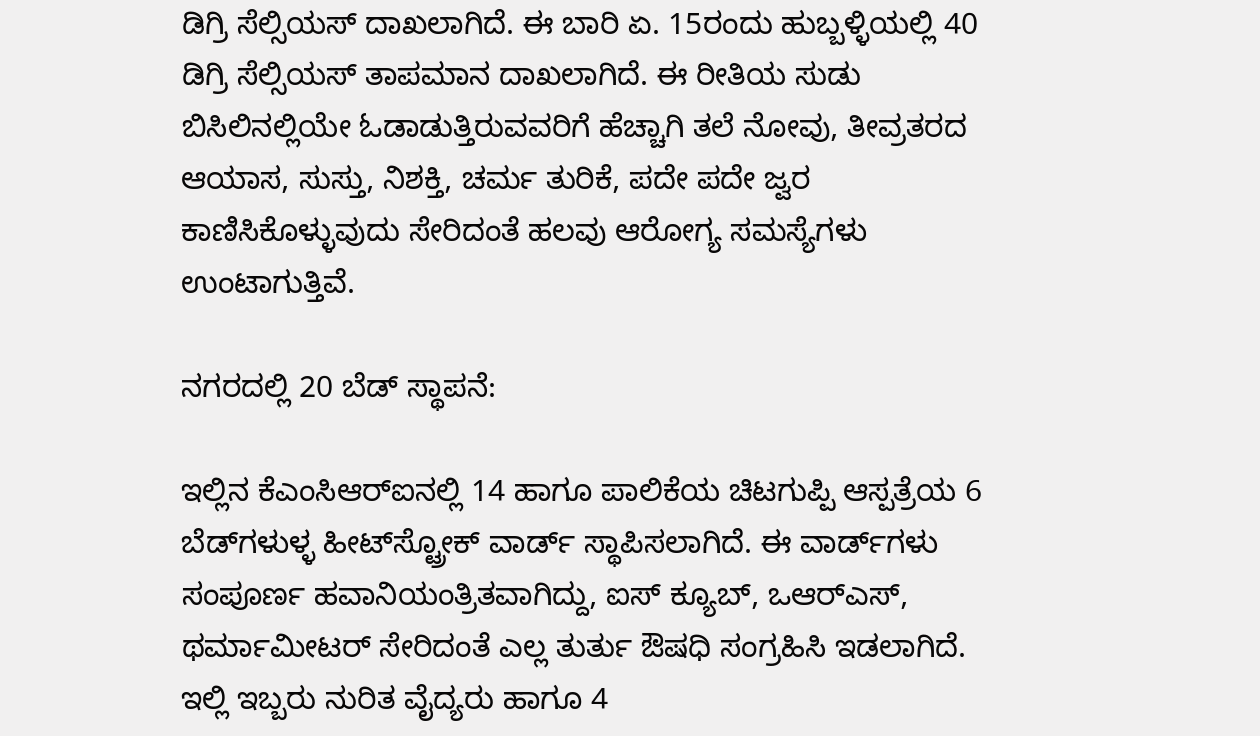ಡಿಗ್ರಿ ಸೆಲ್ಸಿಯಸ್‌ ದಾಖಲಾಗಿದೆ. ಈ ಬಾರಿ ಏ. 15ರಂದು ಹುಬ್ಬಳ್ಳಿಯಲ್ಲಿ 40 ಡಿಗ್ರಿ ಸೆಲ್ಸಿಯಸ್‌ ತಾಪಮಾನ ದಾಖಲಾಗಿದೆ. ಈ ರೀತಿಯ ಸುಡು ಬಿಸಿಲಿನಲ್ಲಿಯೇ ಓಡಾಡುತ್ತಿರುವವರಿಗೆ ಹೆಚ್ಚಾಗಿ ತಲೆ ನೋವು, ತೀವ್ರತರದ ಆಯಾಸ, ಸುಸ್ತು, ನಿಶಕ್ತಿ, ಚರ್ಮ ತುರಿಕೆ, ಪದೇ ಪದೇ ಜ್ವರ ಕಾಣಿಸಿಕೊಳ್ಳುವುದು ಸೇರಿದಂತೆ ಹಲವು ಆರೋಗ್ಯ ಸಮಸ್ಯೆಗಳು ಉಂಟಾಗುತ್ತಿವೆ.

ನಗರದಲ್ಲಿ 20 ಬೆಡ್‌ ಸ್ಥಾಪನೆ:

ಇಲ್ಲಿನ ಕೆಎಂಸಿಆರ್‌ಐನಲ್ಲಿ 14 ಹಾಗೂ ಪಾಲಿಕೆಯ ಚಿಟಗುಪ್ಪಿ ಆಸ್ಪತ್ರೆಯ 6 ಬೆಡ್‌ಗಳುಳ್ಳ ಹೀಟ್‌ಸ್ಟ್ರೋಕ್‌ ವಾರ್ಡ್‌ ಸ್ಥಾಪಿಸಲಾಗಿದೆ. ಈ ವಾರ್ಡ್‌ಗಳು ಸಂಪೂರ್ಣ ಹವಾನಿಯಂತ್ರಿತವಾಗಿದ್ದು, ಐಸ್ ಕ್ಯೂಬ್, ಒಆರ್‌ಎಸ್, ಥರ್ಮಾಮೀಟರ್ ಸೇರಿದಂತೆ ಎಲ್ಲ ತುರ್ತು ಔಷಧಿ ಸಂಗ್ರಹಿಸಿ ಇಡಲಾಗಿದೆ. ಇಲ್ಲಿ ಇಬ್ಬರು ನುರಿತ ವೈದ್ಯರು ಹಾಗೂ 4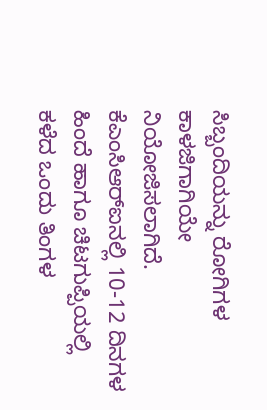ಸಿಬ್ಬಂದಿಯನ್ನು ರೋಗಿಗಳ ಕಾಳಜಿಗಾಗಿಯೇ ನಿಯೋಜಿಸಲಾಗಿದೆ. ಕೆಎಂಸಿಆರ್‌ಐನಲ್ಲಿ 10-12 ದಿನಗಳ ಹಿಂದೆ ಹಾಗೂ ಚಿಟಗುಪ್ಪಿಯಲ್ಲಿ ಕಳೆದ ಒಂದು ತಿಂಗಳ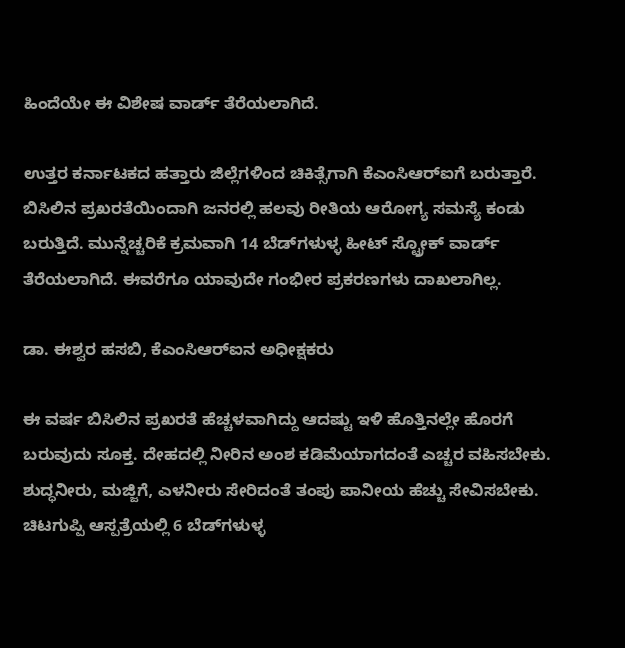ಹಿಂದೆಯೇ ಈ ವಿಶೇಷ ವಾರ್ಡ್‌ ತೆರೆಯಲಾಗಿದೆ.

ಉತ್ತರ ಕರ್ನಾಟಕದ ಹತ್ತಾರು ಜಿಲ್ಲೆಗಳಿಂದ ಚಿಕಿತ್ಸೆಗಾಗಿ ಕೆಎಂಸಿಆರ್‌ಐಗೆ ಬರುತ್ತಾರೆ. ಬಿಸಿಲಿನ ಪ್ರಖರತೆಯಿಂದಾಗಿ ಜನರಲ್ಲಿ ಹಲವು ರೀತಿಯ ಆರೋಗ್ಯ ಸಮಸ್ಯೆ ಕಂಡು ಬರುತ್ತಿದೆ. ಮುನ್ನೆಚ್ಚರಿಕೆ ಕ್ರಮವಾಗಿ 14 ಬೆಡ್‌ಗಳುಳ್ಳ ಹೀಟ್ ಸ್ಟ್ರೋಕ್‌ ವಾರ್ಡ್ ತೆರೆಯಲಾಗಿದೆ. ಈವರೆಗೂ ಯಾವುದೇ ಗಂಭೀರ ಪ್ರಕರಣಗಳು ದಾಖಲಾಗಿಲ್ಲ.

ಡಾ. ಈಶ್ವರ ಹಸಬಿ, ಕೆಎಂಸಿಆರ್‌ಐನ ಅಧೀಕ್ಷಕರು

ಈ ವರ್ಷ ಬಿಸಿಲಿನ ಪ್ರಖರತೆ ಹೆಚ್ಚಳವಾಗಿದ್ದು ಆದಷ್ಟು ಇಳಿ ಹೊತ್ತಿನಲ್ಲೇ ಹೊರಗೆ ಬರುವುದು ಸೂಕ್ತ. ದೇಹದಲ್ಲಿ ನೀರಿನ ಅಂಶ ಕಡಿಮೆಯಾಗದಂತೆ ಎಚ್ಚರ ವಹಿಸಬೇಕು. ಶುದ್ಧನೀರು, ಮಜ್ಜಿಗೆ, ಎಳನೀರು ಸೇರಿದಂತೆ ತಂಪು ಪಾನೀಯ ಹೆಚ್ಚು ಸೇವಿಸಬೇಕು. ಚಿಟಗುಪ್ಪಿ ಆಸ್ಪತ್ರೆಯಲ್ಲಿ 6 ಬೆಡ್‌ಗಳುಳ್ಳ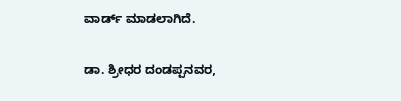ವಾರ್ಡ್‌ ಮಾಡಲಾಗಿದೆ.

ಡಾ. ಶ್ರೀಧರ ದಂಡಪ್ಪನವರ,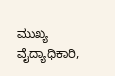ಮುಖ್ಯ ವೈದ್ಯಾಧಿಕಾರಿ,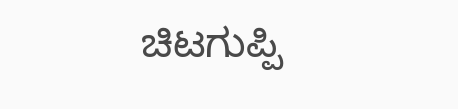ಚಿಟಗುಪ್ಪಿ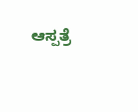ಆಸ್ಪತ್ರೆ